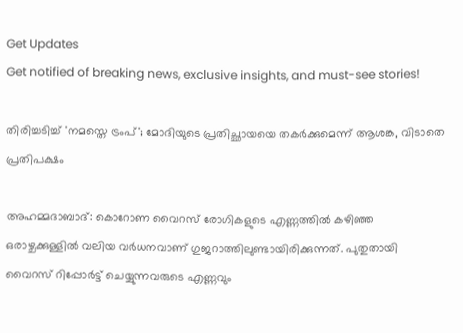Get Updates
Get notified of breaking news, exclusive insights, and must-see stories!

തിരിച്ചടിച്ച് 'നമസ്തെ ട്രംപ്'; മോദിയുടെ പ്രതിച്ഛായയെ തകര്‍ക്കുമെന്ന് ആശങ്ക, വിടാതെ പ്രതിപക്ഷം

അഹമ്മദാബാദ്: കൊറോണ വൈറസ് രോഗികളുടെ എണ്ണത്തില്‍ കഴിഞ്ഞ ഒരാഴ്ചക്കുള്ളില്‍ വലിയ വര്‍ധനവാണ് ഗുജറാത്തിലുണ്ടായിരിക്കുന്നത്. പുതുതായി വൈറസ് റിപ്പോര്‍ട്ട് ചെയ്യുന്നവരുടെ എണ്ണവും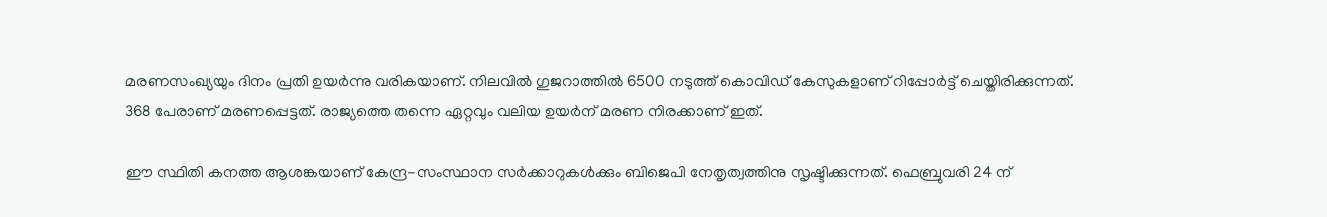മരണസംഖ്യയും ദിനം പ്രതി ഉയര്‍ന്നു വരികയാണ്. നിലവിൽ ഗുജറാത്തിൽ 6500 നടുത്ത് കൊവിഡ് കേസുകളാണ് റിപ്പോർട്ട് ചെയ്തിരിക്കുന്നത്. 368 പേരാണ് മരണപ്പെട്ടത്. രാജ്യത്തെ തന്നെ ഏറ്റവും വലിയ ഉയര്‍ന് മരണ നിരക്കാണ് ഇത്.

ഈ സ്ഥിതി കനത്ത ആശങ്കയാണ് കേന്ദ്ര-സംസ്ഥാന സര്‍ക്കാറുകള്‍ക്കും ബിജെപി നേതൃത്വത്തിനു സൃഷ്ടിക്കുന്നത്. ഫെബ്രുവരി 24 ന്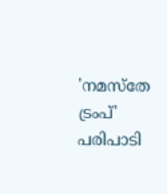'നമസ്‌തേ ട്രംപ്' പരിപാടി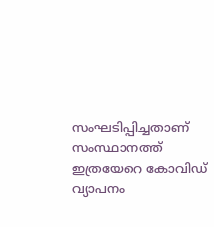സംഘടിപ്പിച്ചതാണ് സംസ്ഥാനത്ത് ഇത്രയേറെ കോവിഡ് വ്യാപനം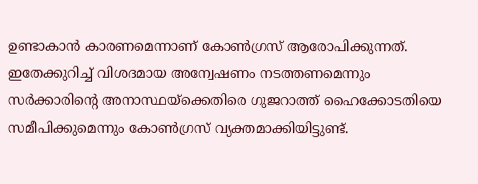ഉണ്ടാകാന്‍ കാരണമെന്നാണ് കോണ്‍ഗ്രസ് ആരോപിക്കുന്നത്. ഇതേക്കുറിച്ച് വിശദമായ അന്വേഷണം നടത്തണമെന്നും സര്‍ക്കാരിന്‍റെ അനാസ്ഥയ്ക്കെതിരെ ഗുജറാത്ത് ഹൈക്കോടതിയെ സമീപിക്കുമെന്നും കോണ്‍ഗ്രസ് വ്യക്തമാക്കിയിട്ടുണ്ട്.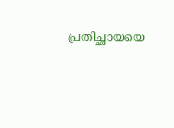പ്രതിച്ഛായയെ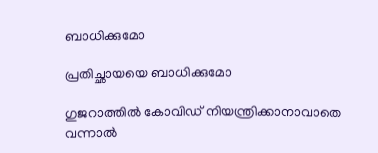ബാധിക്കുമോ

പ്രതിച്ഛായയെ ബാധിക്കുമോ

ഗുജറാത്തില്‍ കോവിഡ് നിയന്ത്രിക്കാനാവാതെ വന്നാല്‍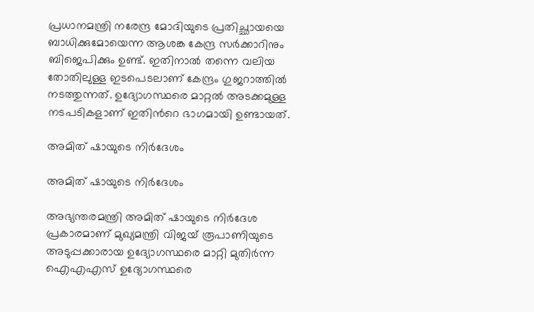പ്രധാനമന്ത്രി നരേന്ദ്ര മോദിയുടെ പ്രതിച്ഛായയെ ബാധിക്കുമോയെന്ന ആശങ്ക കേന്ദ്ര സര്‍ക്കാറിനും ബിജെപിക്കും ഉണ്ട്. ഇതിനാല്‍ തന്നെ വലിയ തോതിലുള്ള ഇടപെടലാണ് കേന്ദ്രം ഗുജറാത്തില്‍ നടത്തുന്നത്. ഉദ്യോഗസ്ഥരെ മാറ്റല്‍ അടക്കമുള്ള നടപടികളാണ് ഇതിന്‍റെ ഭാഗമായി ഉണ്ടായത്.

അമിത് ഷായുടെ നിര്‍ദേശം

അമിത് ഷായുടെ നിര്‍ദേശം

അഭ്യന്തരമന്ത്രി അമിത് ഷായുടെ നിര്‍ദേശ പ്രകാരമാണ് മുഖ്യമന്ത്രി വിജയ് രൂപാണിയുടെ അടുപ്പക്കാരായ ഉദ്യോഗസ്ഥരെ മാറ്റി മുതിര്‍ന്ന ഐഎഎസ് ഉദ്യോഗസ്ഥരെ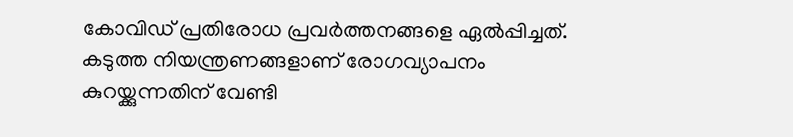കോവിഡ് പ്രതിരോധ പ്രവര്‍ത്തനങ്ങളെ ഏല്‍പ്പിച്ചത്. കടുത്ത നിയന്ത്രണങ്ങളാണ് രോഗവ്യാപനം കുറയ്ക്കുന്നതിന് വേണ്ടി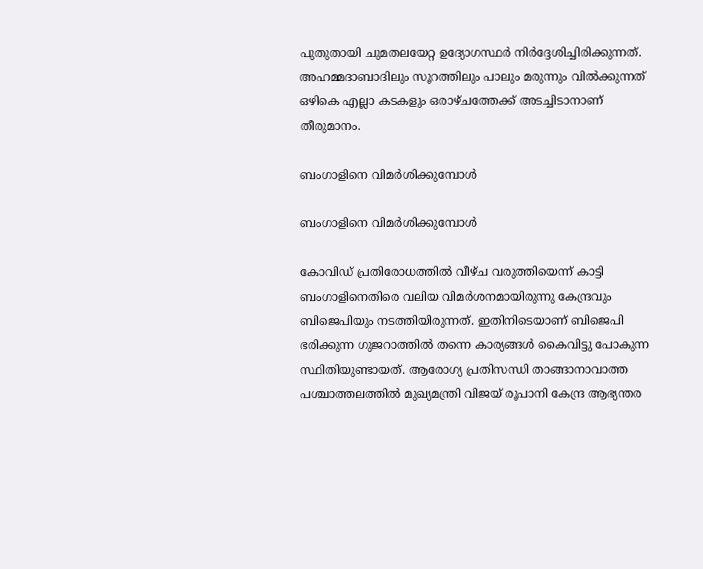പുതുതായി ചുമതലയേറ്റ ഉദ്യോഗസ്ഥര്‍ നിര്‍ദ്ദേശിച്ചിരിക്കുന്നത്. അഹമ്മദാബാദിലും സൂറത്തിലും പാലും മരുന്നും വില്‍ക്കുന്നത് ഒഴികെ എല്ലാ കടകളും ഒരാഴ്ചത്തേക്ക് അടച്ചിടാനാണ് തീരുമാനം.

ബംഗാളിനെ വിമര്‍ശിക്കുമ്പോള്‍

ബംഗാളിനെ വിമര്‍ശിക്കുമ്പോള്‍

കോവിഡ് പ്രതിരോധത്തില്‍ വീഴ്ച വരുത്തിയെന്ന് കാട്ടി ബംഗാളിനെതിരെ വലിയ വിമര്‍ശനമായിരുന്നു കേന്ദ്രവും ബിജെപിയും നടത്തിയിരുന്നത്. ഇതിനിടെയാണ് ബിജെപി ഭരിക്കുന്ന ഗുജറാത്തില്‍ തന്നെ കാര്യങ്ങള്‍ കൈവിട്ടു പോകുന്ന സ്ഥിതിയുണ്ടായത്. ആരോഗ്യ പ്രതിസന്ധി താങ്ങാനാവാത്ത പശ്ചാത്തലത്തില്‍ മുഖ്യമന്ത്രി വിജയ് രൂപാനി കേന്ദ്ര ആഭ്യന്തര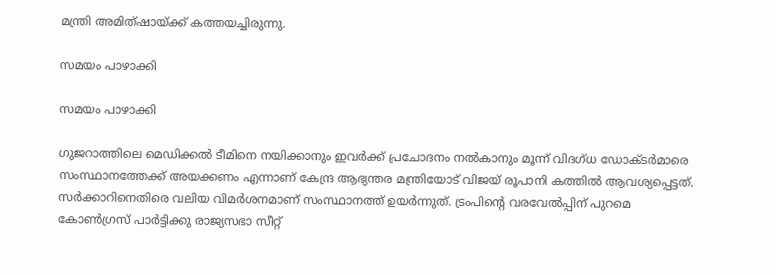മന്ത്രി അമിത്ഷായ്ക്ക് കത്തയച്ചിരുന്നു.

സമയം പാഴാക്കി

സമയം പാഴാക്കി

ഗുജറാത്തിലെ മെഡിക്കൽ ടീമിനെ നയിക്കാനും ഇവർക്ക് പ്രചോദനം നൽകാനും മൂന്ന് വിദഗ്ധ ഡോക്ടർമാരെ സംസ്ഥാനത്തേക്ക് അയക്കണം എന്നാണ് കേന്ദ്ര ആഭ്യന്തര മന്ത്രിയോട് വിജയ് രൂപാനി കത്തില്‍ ആവശ്യപ്പെട്ടത്. സര്‍ക്കാറിനെതിരെ വലിയ വിമര്‍ശനമാണ് സംസ്ഥാനത്ത് ഉയര്‍ന്നുത്. ട്രംപിന്‍റെ വരവേല്‍പ്പിന് പുറമെ കോണ്‍ഗ്രസ് പാര്‍ട്ടിക്കു രാജ്യസഭാ സീറ്റ്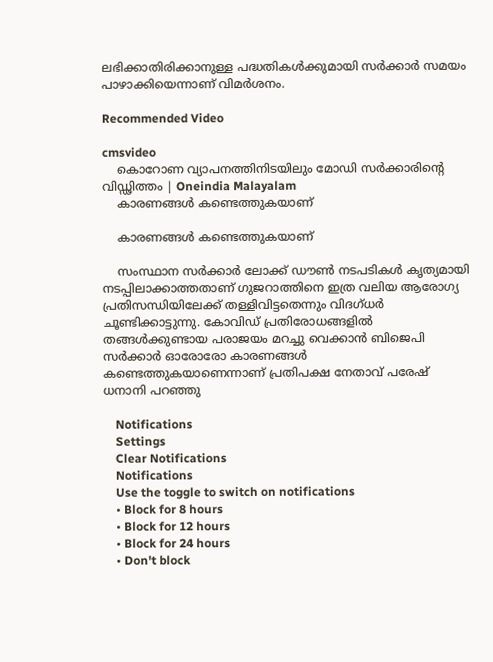ലഭിക്കാതിരിക്കാനുള്ള പദ്ധതികള്‍ക്കുമായി സര്‍ക്കാര്‍ സമയം പാഴാക്കിയെന്നാണ് വിമര്‍ശനം.

Recommended Video

cmsvideo
    കൊറോണ വ്യാപനത്തിനിടയിലും മോഡി സർക്കാരിന്റെ വിഡ്ഢിത്തം | Oneindia Malayalam
    കാരണങ്ങള്‍ കണ്ടെത്തുകയാണ്

    കാരണങ്ങള്‍ കണ്ടെത്തുകയാണ്

    സംസ്ഥാന സർക്കാർ ലോക്ക് ഡൗൺ നടപടികൾ കൃത്യമായി നടപ്പിലാക്കാത്തതാണ് ഗുജറാത്തിനെ ഇത്ര വലിയ ആരോഗ്യ പ്രതിസന്ധിയിലേക്ക് തള്ളിവിട്ടതെന്നും വിദഗ്ധര്‍ ചൂണ്ടിക്കാട്ടുന്നു. കോവിഡ് പ്രതിരോധങ്ങളില്‍ തങ്ങള്‍ക്കുണ്ടായ പരാജയം മറച്ചു വെക്കാന്‍ ബിജെപി സര്‍ക്കാര്‍ ഓരോരോ കാരണങ്ങള്‍ കണ്ടെത്തുകയാണെന്നാണ് പ്രതിപക്ഷ നേതാവ് പരേഷ് ധനാനി പറഞ്ഞു

    Notifications
    Settings
    Clear Notifications
    Notifications
    Use the toggle to switch on notifications
    • Block for 8 hours
    • Block for 12 hours
    • Block for 24 hours
    • Don't block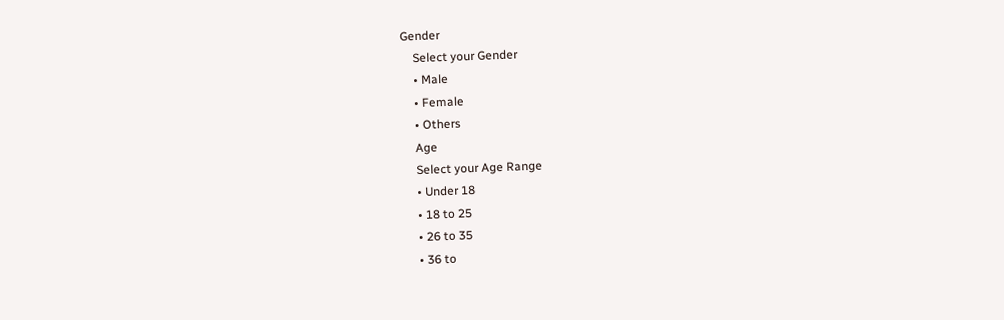Gender
    Select your Gender
    • Male
    • Female
    • Others
    Age
    Select your Age Range
    • Under 18
    • 18 to 25
    • 26 to 35
    • 36 to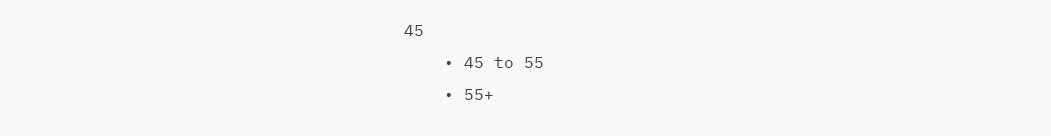45
    • 45 to 55
    • 55+